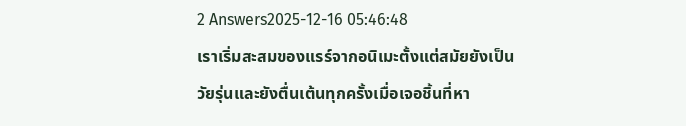2 Answers2025-12-16 05:46:48
เราเริ่มสะสมของแรร์จากอนิเมะตั้งแต่สมัยยังเป็นวัยรุ่นและยังตื่นเต้นทุกครั้งเมื่อเจอชิ้นที่หา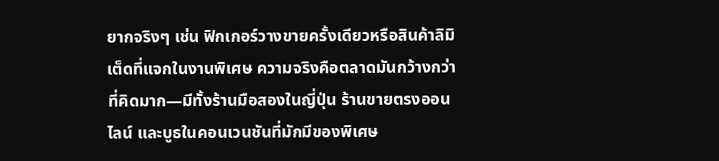ยากจริงๆ เช่น ฟิกเกอร์วางขายครั้งเดียวหรือสินค้าลิมิเต็ดที่แจกในงานพิเศษ ความจริงคือตลาดมันกว้างกว่าที่คิดมาก—มีทั้งร้านมือสองในญี่ปุ่น ร้านขายตรงออนไลน์ และบูธในคอนเวนชันที่มักมีของพิเศษ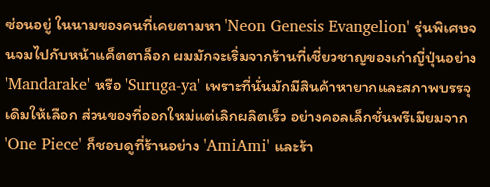ซ่อนอยู่ ในนามของคนที่เคยตามหา 'Neon Genesis Evangelion' รุ่นพิเศษจนจมไปกับหน้าแค็ตตาล็อก ผมมักจะเริ่มจากร้านที่เชี่ยวชาญของเก่าญี่ปุ่นอย่าง 'Mandarake' หรือ 'Suruga-ya' เพราะที่นั่นมักมีสินค้าหายากและสภาพบรรจุเดิมให้เลือก ส่วนของที่ออกใหม่แต่เลิกผลิตเร็ว อย่างคอลเล็กชั่นพรีเมียมจาก 'One Piece' ก็ชอบดูที่ร้านอย่าง 'AmiAmi' และร้า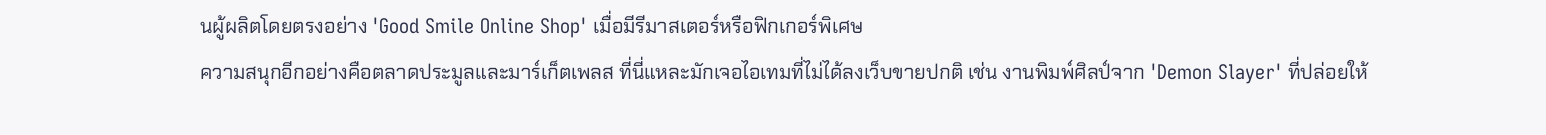นผู้ผลิตโดยตรงอย่าง 'Good Smile Online Shop' เมื่อมีรีมาสเตอร์หรือฟิกเกอร์พิเศษ
ความสนุกอีกอย่างคือตลาดประมูลและมาร์เก็ตเพลส ที่นี่แหละมักเจอไอเทมที่ไม่ได้ลงเว็บขายปกติ เช่น งานพิมพ์ศิลป์จาก 'Demon Slayer' ที่ปล่อยให้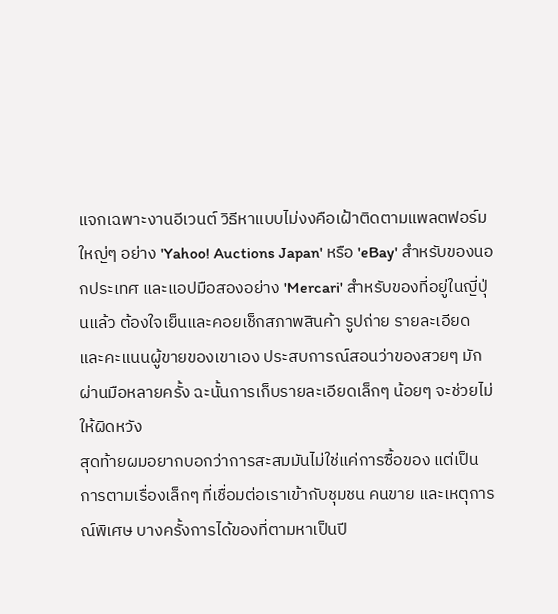แจกเฉพาะงานอีเวนต์ วิธีหาแบบไม่งงคือเฝ้าติดตามแพลตฟอร์มใหญ่ๆ อย่าง 'Yahoo! Auctions Japan' หรือ 'eBay' สำหรับของนอกประเทศ และแอปมือสองอย่าง 'Mercari' สำหรับของที่อยู่ในญี่ปุ่นแล้ว ต้องใจเย็นและคอยเช็กสภาพสินค้า รูปถ่าย รายละเอียด และคะแนนผู้ขายของเขาเอง ประสบการณ์สอนว่าของสวยๆ มักผ่านมือหลายครั้ง ฉะนั้นการเก็บรายละเอียดเล็กๆ น้อยๆ จะช่วยไม่ให้ผิดหวัง
สุดท้ายผมอยากบอกว่าการสะสมมันไม่ใช่แค่การซื้อของ แต่เป็นการตามเรื่องเล็กๆ ที่เชื่อมต่อเราเข้ากับชุมชน คนขาย และเหตุการณ์พิเศษ บางครั้งการได้ของที่ตามหาเป็นปี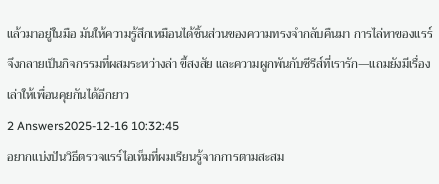แล้วมาอยู่ในมือ มันให้ความรู้สึกเหมือนได้ชิ้นส่วนของความทรงจำกลับคืนมา การไล่หาของแรร์จึงกลายเป็นกิจกรรมที่ผสมระหว่างล่า ขี้สงสัย และความผูกพันกับซีรีส์ที่เรารัก—แถมยังมีเรื่องเล่าให้เพื่อนคุยกันได้อีกยาว
2 Answers2025-12-16 10:32:45
อยากแบ่งปันวิธีตรวจแรร์ไอเท็มที่ผมเรียนรู้จากการตามสะสม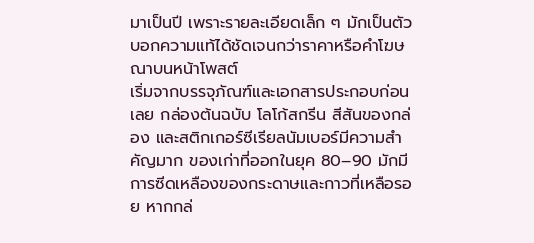มาเป็นปี เพราะรายละเอียดเล็ก ๆ มักเป็นตัวบอกความแท้ได้ชัดเจนกว่าราคาหรือคำโฆษณาบนหน้าโพสต์
เริ่มจากบรรจุภัณฑ์และเอกสารประกอบก่อนเลย กล่องต้นฉบับ โลโก้สกรีน สีสันของกล่อง และสติกเกอร์ซีเรียลนัมเบอร์มีความสำคัญมาก ของเก่าที่ออกในยุค 80–90 มักมีการซีดเหลืองของกระดาษและกาวที่เหลือรอย หากกล่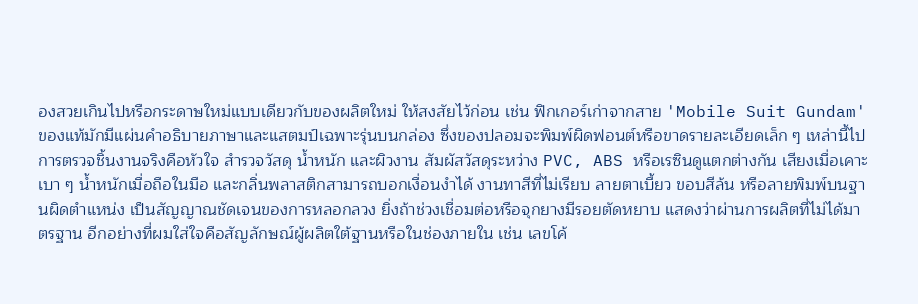องสวยเกินไปหรือกระดาษใหม่แบบเดียวกับของผลิตใหม่ ให้สงสัยไว้ก่อน เช่น ฟิกเกอร์เก่าจากสาย 'Mobile Suit Gundam' ของแท้มักมีแผ่นคำอธิบายภาษาและแสตมป์เฉพาะรุ่นบนกล่อง ซึ่งของปลอมจะพิมพ์ผิดฟอนต์หรือขาดรายละเอียดเล็ก ๆ เหล่านี้ไป
การตรวจชิ้นงานจริงคือหัวใจ สำรวจวัสดุ น้ำหนัก และผิวงาน สัมผัสวัสดุระหว่าง PVC, ABS หรือเรซินดูแตกต่างกัน เสียงเมื่อเคาะเบา ๆ น้ำหนักเมื่อถือในมือ และกลิ่นพลาสติกสามารถบอกเงื่อนงำได้ งานทาสีที่ไม่เรียบ ลายตาเบี้ยว ขอบสีล้น หรือลายพิมพ์บนฐานผิดตำแหน่ง เป็นสัญญาณชัดเจนของการหลอกลวง ยิ่งถ้าช่วงเชื่อมต่อหรือจุกยางมีรอยตัดหยาบ แสดงว่าผ่านการผลิตที่ไม่ได้มาตรฐาน อีกอย่างที่ผมใส่ใจคือสัญลักษณ์ผู้ผลิตใต้ฐานหรือในช่องภายใน เช่น เลขโค้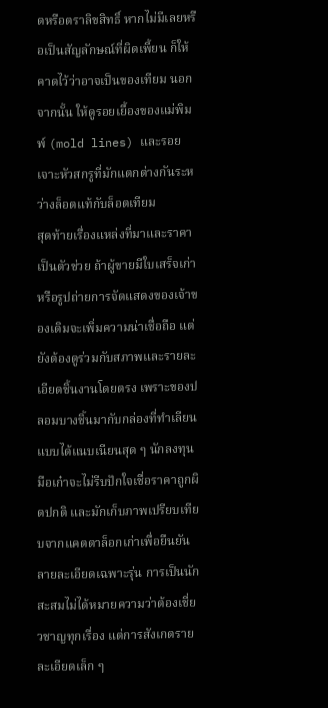ดหรือตราลิขสิทธิ์ หากไม่มีเลยหรือเป็นสัญลักษณ์ที่ผิดเพี้ยน ก็ให้คาดไว้ว่าอาจเป็นของเทียม นอกจากนั้น ให้ดูรอยเยื้องของแม่พิมพ์ (mold lines) และรอยเจาะหัวสกรูที่มักแตกต่างกันระหว่างล็อตแท้กับล็อตเทียม
สุดท้ายเรื่องแหล่งที่มาและราคาเป็นตัวช่วย ถ้าผู้ขายมีใบเสร็จเก่าหรือรูปถ่ายการจัดแสดงของเจ้าของเดิมจะเพิ่มความน่าเชื่อถือ แต่ยังต้องดูร่วมกับสภาพและรายละเอียดชิ้นงานโดยตรง เพราะของปลอมบางชิ้นมากับกล่องที่ทำเลียนแบบได้แนบเนียนสุด ๆ นักลงทุนมือเก๋าจะไม่รีบปักใจเชื่อราคาถูกผิดปกติ และมักเก็บภาพเปรียบเทียบจากแคตตาล็อกเก่าเพื่อยืนยันลายละเอียดเฉพาะรุ่น การเป็นนักสะสมไม่ได้หมายความว่าต้องเชี่ยวชาญทุกเรื่อง แต่การสังเกตรายละเอียดเล็ก ๆ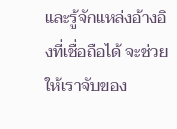และรู้จักแหล่งอ้างอิงที่เชื่อถือได้ จะช่วยให้เราจับของ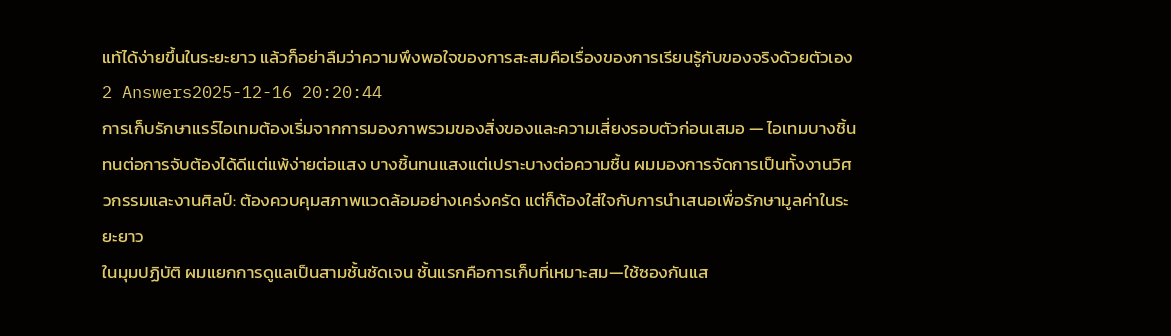แท้ได้ง่ายขึ้นในระยะยาว แล้วก็อย่าลืมว่าความพึงพอใจของการสะสมคือเรื่องของการเรียนรู้กับของจริงด้วยตัวเอง
2 Answers2025-12-16 20:20:44
การเก็บรักษาแรร์ไอเทมต้องเริ่มจากการมองภาพรวมของสิ่งของและความเสี่ยงรอบตัวก่อนเสมอ — ไอเทมบางชิ้นทนต่อการจับต้องได้ดีแต่แพ้ง่ายต่อแสง บางชิ้นทนแสงแต่เปราะบางต่อความชื้น ผมมองการจัดการเป็นทั้งงานวิศวกรรมและงานศิลป์: ต้องควบคุมสภาพแวดล้อมอย่างเคร่งครัด แต่ก็ต้องใส่ใจกับการนำเสนอเพื่อรักษามูลค่าในระยะยาว
ในมุมปฏิบัติ ผมแยกการดูแลเป็นสามชั้นชัดเจน ชั้นแรกคือการเก็บที่เหมาะสม—ใช้ซองกันแส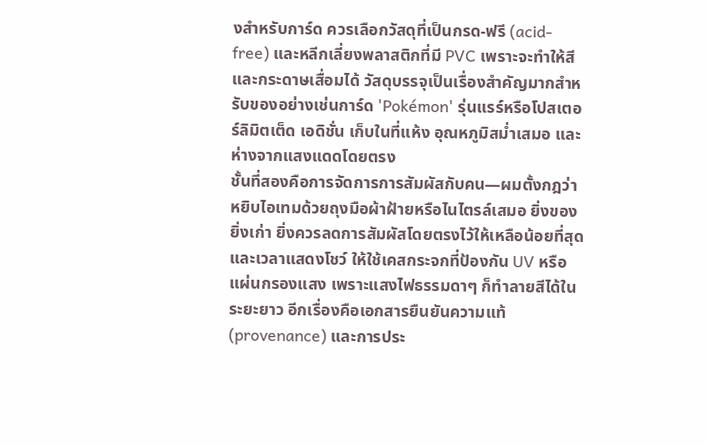งสำหรับการ์ด ควรเลือกวัสดุที่เป็นกรด-ฟรี (acid-free) และหลีกเลี่ยงพลาสติกที่มี PVC เพราะจะทำให้สีและกระดาษเสื่อมได้ วัสดุบรรจุเป็นเรื่องสำคัญมากสำหรับของอย่างเช่นการ์ด 'Pokémon' รุ่นแรร์หรือโปสเตอร์ลิมิตเต็ด เอดิชั่น เก็บในที่แห้ง อุณหภูมิสม่ำเสมอ และห่างจากแสงแดดโดยตรง
ชั้นที่สองคือการจัดการการสัมผัสกับคน—ผมตั้งกฎว่าหยิบไอเทมด้วยถุงมือผ้าฝ้ายหรือไนไตรล์เสมอ ยิ่งของยิ่งเก่า ยิ่งควรลดการสัมผัสโดยตรงไว้ให้เหลือน้อยที่สุด และเวลาแสดงโชว์ ให้ใช้เคสกระจกที่ป้องกัน UV หรือแผ่นกรองแสง เพราะแสงไฟธรรมดาๆ ก็ทำลายสีได้ในระยะยาว อีกเรื่องคือเอกสารยืนยันความแท้ (provenance) และการประ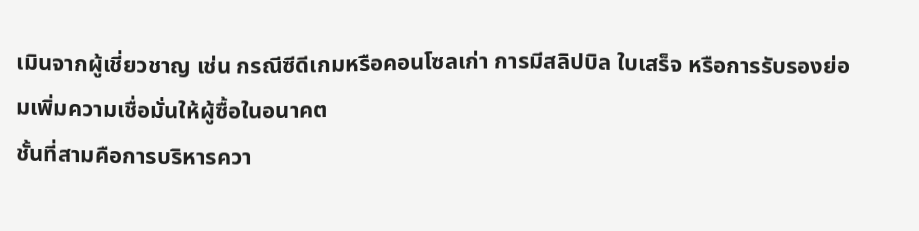เมินจากผู้เชี่ยวชาญ เช่น กรณีซีดีเกมหรือคอนโซลเก่า การมีสลิปบิล ใบเสร็จ หรือการรับรองย่อมเพิ่มความเชื่อมั่นให้ผู้ซื้อในอนาคต
ชั้นที่สามคือการบริหารควา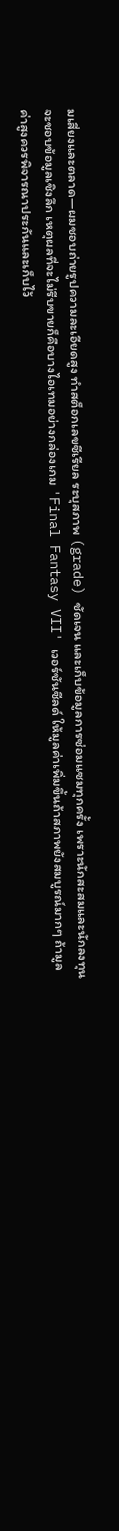มเสี่ยงและตลาด—ผมชอบถ่ายรูปความละเอียดสูง ทำสต็อกเลขซีเรียล ระบุสภาพ (grade) ชัดเจน และเก็บข้อมูลการซ่อมแซมทุกครั้ง เพราะนักสะสมและนักลงทุนจะชอบข้อมูลเชิงลึก เหตุผลที่จะไม่รีบขายก็คือบางไอเทมอย่างกล่องเกม 'Final Fantasy VII' เวอร์ชันซีลด์ ให้มูลค่าเพิ่มขึ้นถ้าสภาพยังสมบูรณ์มากๆ ถ้ามูลค่าสูงควรพิจารณาประกันและเก็บไว้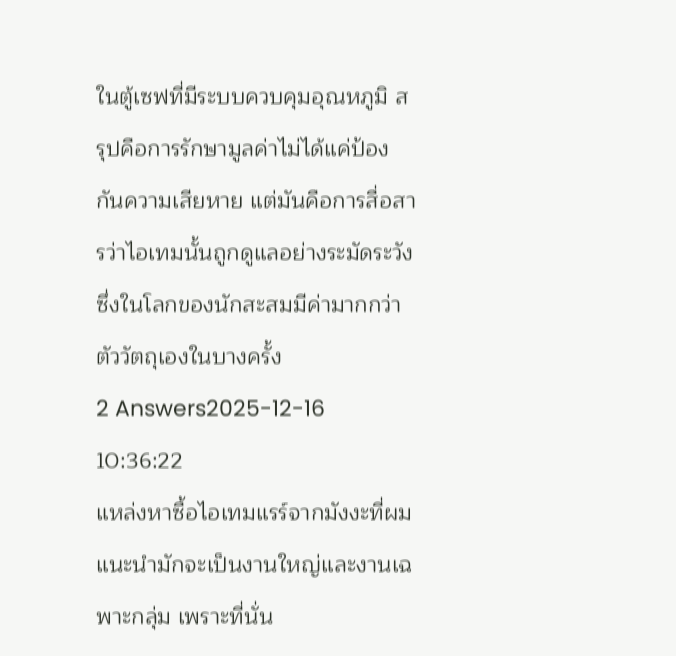ในตู้เซฟที่มีระบบควบคุมอุณหภูมิ สรุปคือการรักษามูลค่าไม่ได้แค่ป้องกันความเสียหาย แต่มันคือการสื่อสารว่าไอเทมนั้นถูกดูแลอย่างระมัดระวัง ซึ่งในโลกของนักสะสมมีค่ามากกว่าตัววัตถุเองในบางครั้ง
2 Answers2025-12-16 10:36:22
แหล่งหาซื้อไอเทมแรร์จากมังงะที่ผมแนะนำมักจะเป็นงานใหญ่และงานเฉพาะกลุ่ม เพราะที่นั่น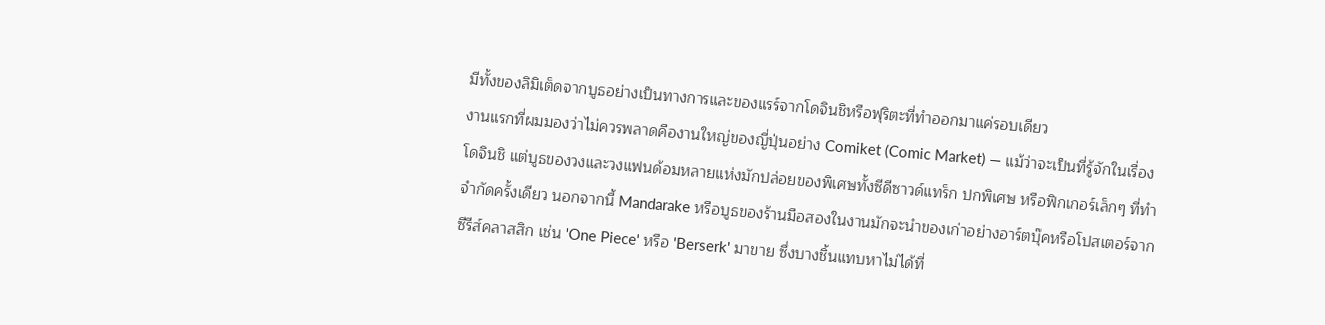มีทั้งของลิมิเต็ดจากบูธอย่างเป็นทางการและของแรร์จากโดจินชิหรือฟุริตะที่ทำออกมาแค่รอบเดียว
งานแรกที่ผมมองว่าไม่ควรพลาดคืองานใหญ่ของญี่ปุ่นอย่าง Comiket (Comic Market) — แม้ว่าจะเป็นที่รู้จักในเรื่องโดจินชิ แต่บูธของวงและวงแฟนด้อมหลายแห่งมักปล่อยของพิเศษทั้งซีดีซาวด์แทร็ก ปกพิเศษ หรือฟิกเกอร์เล็กๆ ที่ทำจำกัดครั้งเดียว นอกจากนี้ Mandarake หรือบูธของร้านมือสองในงานมักจะนำของเก่าอย่างอาร์ตบุ๊คหรือโปสเตอร์จากซีรีส์คลาสสิก เช่น 'One Piece' หรือ 'Berserk' มาขาย ซึ่งบางชิ้นแทบหาไม่ได้ที่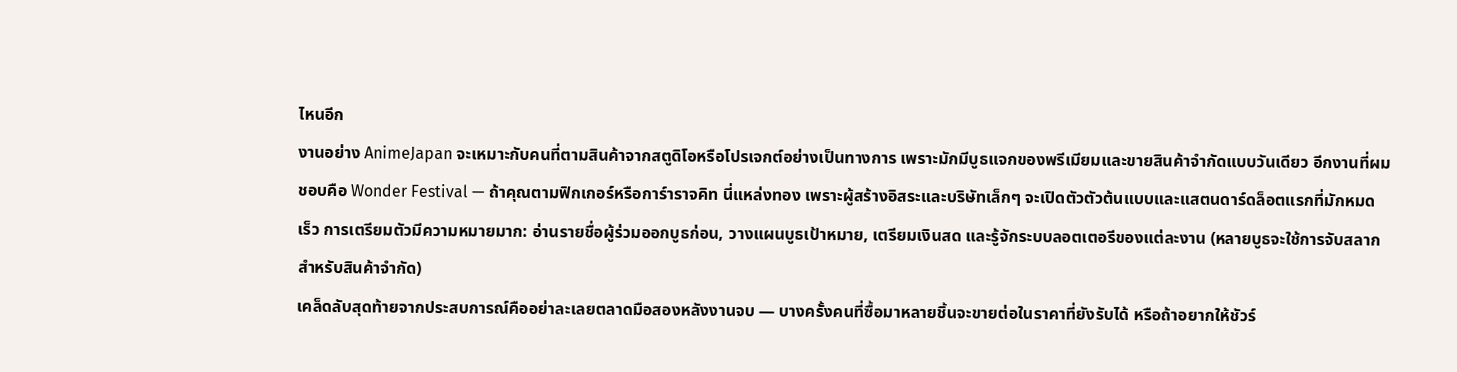ไหนอีก
งานอย่าง AnimeJapan จะเหมาะกับคนที่ตามสินค้าจากสตูดิโอหรือโปรเจกต์อย่างเป็นทางการ เพราะมักมีบูธแจกของพรีเมียมและขายสินค้าจำกัดแบบวันเดียว อีกงานที่ผมชอบคือ Wonder Festival — ถ้าคุณตามฟิกเกอร์หรือการ์าราจคิท นี่แหล่งทอง เพราะผู้สร้างอิสระและบริษัทเล็กๆ จะเปิดตัวตัวต้นแบบและแสตนดาร์ดล็อตแรกที่มักหมดเร็ว การเตรียมตัวมีความหมายมาก: อ่านรายชื่อผู้ร่วมออกบูธก่อน, วางแผนบูธเป้าหมาย, เตรียมเงินสด และรู้จักระบบลอตเตอรีของแต่ละงาน (หลายบูธจะใช้การจับสลากสำหรับสินค้าจำกัด)
เคล็ดลับสุดท้ายจากประสบการณ์คืออย่าละเลยตลาดมือสองหลังงานจบ — บางครั้งคนที่ซื้อมาหลายชิ้นจะขายต่อในราคาที่ยังรับได้ หรือถ้าอยากให้ชัวร์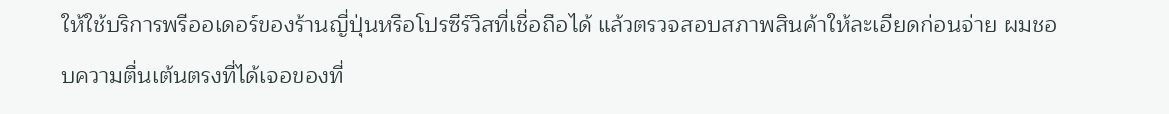ให้ใช้บริการพรีออเดอร์ของร้านญี่ปุ่นหรือโปรซีร์วิสที่เชื่อถือได้ แล้วตรวจสอบสภาพสินค้าให้ละเอียดก่อนจ่าย ผมชอบความตื่นเต้นตรงที่ได้เจอของที่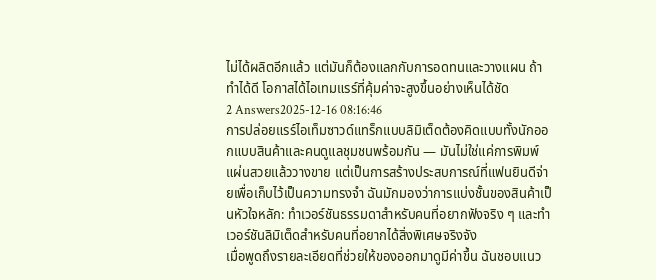ไม่ได้ผลิตอีกแล้ว แต่มันก็ต้องแลกกับการอดทนและวางแผน ถ้าทำได้ดี โอกาสได้ไอเทมแรร์ที่คุ้มค่าจะสูงขึ้นอย่างเห็นได้ชัด
2 Answers2025-12-16 08:16:46
การปล่อยแรร์ไอเท็มซาวด์แทร็กแบบลิมิเต็ดต้องคิดแบบทั้งนักออกแบบสินค้าและคนดูแลชุมชนพร้อมกัน — มันไม่ใช่แค่การพิมพ์แผ่นสวยแล้ววางขาย แต่เป็นการสร้างประสบการณ์ที่แฟนยินดีจ่ายเพื่อเก็บไว้เป็นความทรงจำ ฉันมักมองว่าการแบ่งชั้นของสินค้าเป็นหัวใจหลัก: ทำเวอร์ชันธรรมดาสำหรับคนที่อยากฟังจริง ๆ และทำเวอร์ชันลิมิเต็ดสำหรับคนที่อยากได้สิ่งพิเศษจริงจัง
เมื่อพูดถึงรายละเอียดที่ช่วยให้ของออกมาดูมีค่าขึ้น ฉันชอบแนว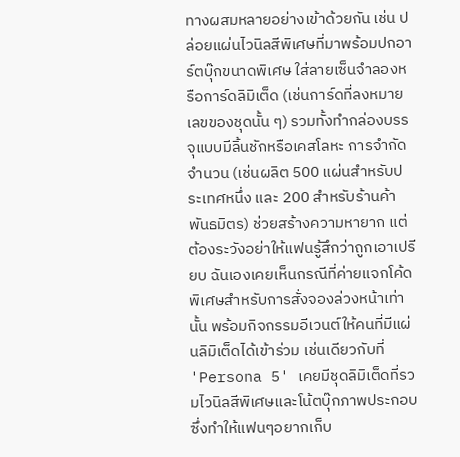ทางผสมหลายอย่างเข้าด้วยกัน เช่น ปล่อยแผ่นไวนิลสีพิเศษที่มาพร้อมปกอาร์ตบุ๊กขนาดพิเศษ ใส่ลายเซ็นจำลองหรือการ์ดลิมิเต็ด (เช่นการ์ดที่ลงหมายเลขของชุดนั้น ๆ) รวมทั้งทำกล่องบรรจุแบบมีลิ้นชักหรือเคสโลหะ การจำกัดจำนวน (เช่นผลิต 500 แผ่นสำหรับประเทศหนึ่ง และ 200 สำหรับร้านค้าพันธมิตร) ช่วยสร้างความหายาก แต่ต้องระวังอย่าให้แฟนรู้สึกว่าถูกเอาเปรียบ ฉันเองเคยเห็นกรณีที่ค่ายแจกโค้ดพิเศษสำหรับการสั่งจองล่วงหน้าเท่านั้น พร้อมกิจกรรมอีเวนต์ให้คนที่มีแผ่นลิมิเต็ดได้เข้าร่วม เช่นเดียวกับที่ 'Persona 5' เคยมีชุดลิมิเต็ดที่รวมไวนิลสีพิเศษและโน้ตบุ๊กภาพประกอบ ซึ่งทำให้แฟนๆอยากเก็บ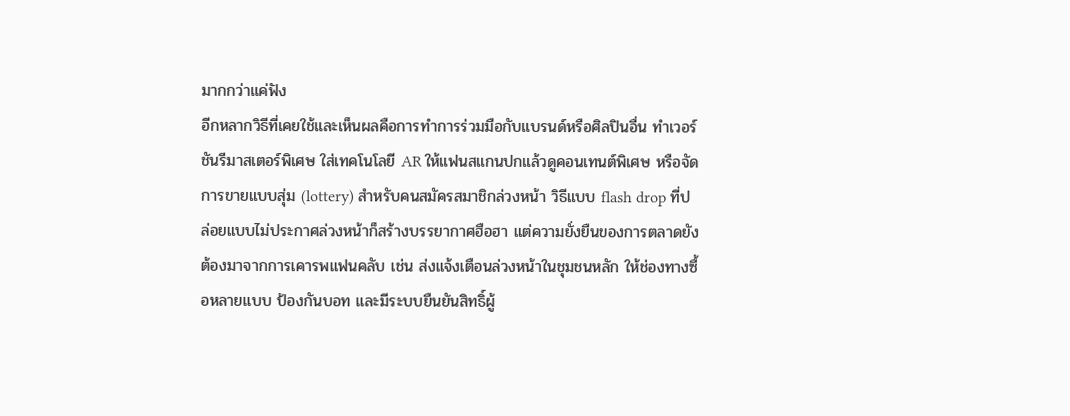มากกว่าแค่ฟัง
อีกหลากวิธีที่เคยใช้และเห็นผลคือการทำการร่วมมือกับแบรนด์หรือศิลปินอื่น ทำเวอร์ชันรีมาสเตอร์พิเศษ ใส่เทคโนโลยี AR ให้แฟนสแกนปกแล้วดูคอนเทนต์พิเศษ หรือจัดการขายแบบสุ่ม (lottery) สำหรับคนสมัครสมาชิกล่วงหน้า วิธีแบบ flash drop ที่ปล่อยแบบไม่ประกาศล่วงหน้าก็สร้างบรรยากาศฮือฮา แต่ความยั่งยืนของการตลาดยังต้องมาจากการเคารพแฟนคลับ เช่น ส่งแจ้งเตือนล่วงหน้าในชุมชนหลัก ให้ช่องทางซื้อหลายแบบ ป้องกันบอท และมีระบบยืนยันสิทธิ์ผู้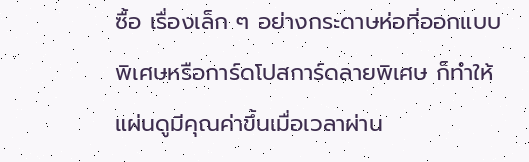ซื้อ เรื่องเล็ก ๆ อย่างกระดาษห่อที่ออกแบบพิเศษหรือการ์ดโปสการ์ดลายพิเศษ ก็ทำให้แผ่นดูมีคุณค่าขึ้นเมื่อเวลาผ่าน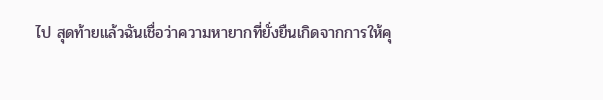ไป สุดท้ายแล้วฉันเชื่อว่าความหายากที่ยั่งยืนเกิดจากการให้คุ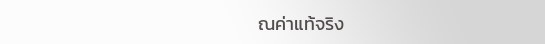ณค่าแท้จริง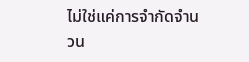ไม่ใช่แค่การจำกัดจำนวน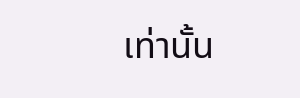เท่านั้น